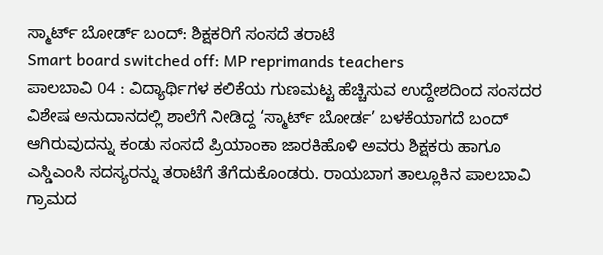ಸ್ಮಾರ್ಟ್ ಬೋರ್ಡ್ ಬಂದ್: ಶಿಕ್ಷಕರಿಗೆ ಸಂಸದೆ ತರಾಟೆ
Smart board switched off: MP reprimands teachers
ಪಾಲಬಾವಿ 04 : ವಿದ್ಯಾರ್ಥಿಗಳ ಕಲಿಕೆಯ ಗುಣಮಟ್ಟ ಹೆಚ್ಚಿಸುವ ಉದ್ದೇಶದಿಂದ ಸಂಸದರ ವಿಶೇಷ ಅನುದಾನದಲ್ಲಿ ಶಾಲೆಗೆ ನೀಡಿದ್ದ ‘ಸ್ಮಾರ್ಟ್ ಬೋರ್ಡ’ ಬಳಕೆಯಾಗದೆ ಬಂದ್ ಆಗಿರುವುದನ್ನು ಕಂಡು ಸಂಸದೆ ಪ್ರಿಯಾಂಕಾ ಜಾರಕಿಹೊಳಿ ಅವರು ಶಿಕ್ಷಕರು ಹಾಗೂ ಎಸ್ಡಿಎಂಸಿ ಸದಸ್ಯರನ್ನು ತರಾಟೆಗೆ ತೆಗೆದುಕೊಂಡರು. ರಾಯಬಾಗ ತಾಲ್ಲೂಕಿನ ಪಾಲಬಾವಿ ಗ್ರಾಮದ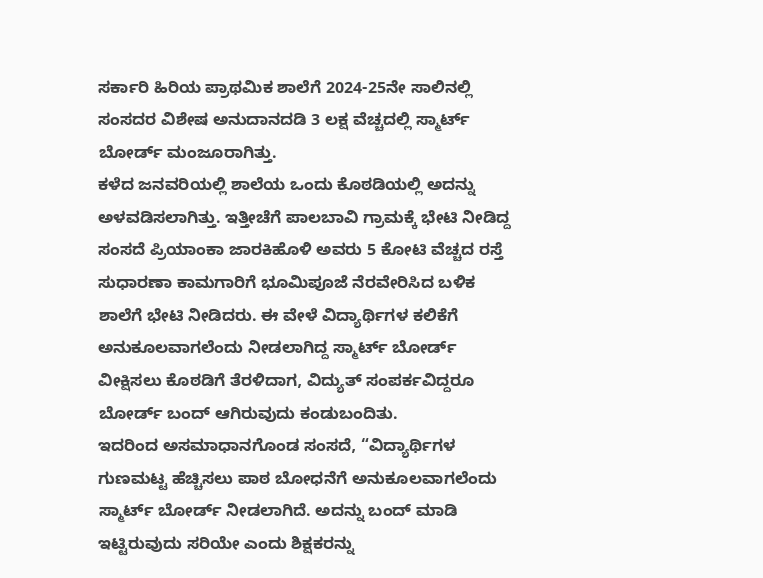ಸರ್ಕಾರಿ ಹಿರಿಯ ಪ್ರಾಥಮಿಕ ಶಾಲೆಗೆ 2024-25ನೇ ಸಾಲಿನಲ್ಲಿ ಸಂಸದರ ವಿಶೇಷ ಅನುದಾನದಡಿ 3 ಲಕ್ಷ ವೆಚ್ಚದಲ್ಲಿ ಸ್ಮಾರ್ಟ್ ಬೋರ್ಡ್ ಮಂಜೂರಾಗಿತ್ತು.
ಕಳೆದ ಜನವರಿಯಲ್ಲಿ ಶಾಲೆಯ ಒಂದು ಕೊಠಡಿಯಲ್ಲಿ ಅದನ್ನು ಅಳವಡಿಸಲಾಗಿತ್ತು. ಇತ್ತೀಚೆಗೆ ಪಾಲಬಾವಿ ಗ್ರಾಮಕ್ಕೆ ಭೇಟಿ ನೀಡಿದ್ದ ಸಂಸದೆ ಪ್ರಿಯಾಂಕಾ ಜಾರಕಿಹೊಳಿ ಅವರು 5 ಕೋಟಿ ವೆಚ್ಚದ ರಸ್ತೆ ಸುಧಾರಣಾ ಕಾಮಗಾರಿಗೆ ಭೂಮಿಪೂಜೆ ನೆರವೇರಿಸಿದ ಬಳಿಕ ಶಾಲೆಗೆ ಭೇಟಿ ನೀಡಿದರು. ಈ ವೇಳೆ ವಿದ್ಯಾರ್ಥಿಗಳ ಕಲಿಕೆಗೆ ಅನುಕೂಲವಾಗಲೆಂದು ನೀಡಲಾಗಿದ್ದ ಸ್ಮಾರ್ಟ್ ಬೋರ್ಡ್ ವೀಕ್ಷಿಸಲು ಕೊಠಡಿಗೆ ತೆರಳಿದಾಗ, ವಿದ್ಯುತ್ ಸಂಪರ್ಕವಿದ್ದರೂ ಬೋರ್ಡ್ ಬಂದ್ ಆಗಿರುವುದು ಕಂಡುಬಂದಿತು.
ಇದರಿಂದ ಅಸಮಾಧಾನಗೊಂಡ ಸಂಸದೆ, “ವಿದ್ಯಾರ್ಥಿಗಳ ಗುಣಮಟ್ಟ ಹೆಚ್ಚಿಸಲು ಪಾಠ ಬೋಧನೆಗೆ ಅನುಕೂಲವಾಗಲೆಂದು ಸ್ಮಾರ್ಟ್ ಬೋರ್ಡ್ ನೀಡಲಾಗಿದೆ. ಅದನ್ನು ಬಂದ್ ಮಾಡಿ ಇಟ್ಟಿರುವುದು ಸರಿಯೇ ಎಂದು ಶಿಕ್ಷಕರನ್ನು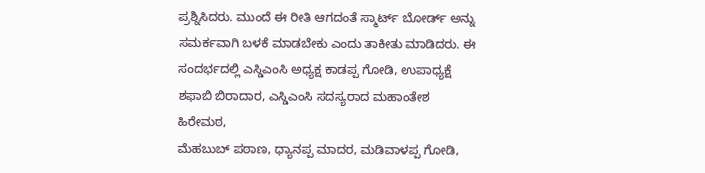ಪ್ರಶ್ನಿಸಿದರು. ಮುಂದೆ ಈ ರೀತಿ ಆಗದಂತೆ ಸ್ಮಾರ್ಟ್ ಬೋರ್ಡ್ ಅನ್ನು ಸಮರ್ಕವಾಗಿ ಬಳಕೆ ಮಾಡಬೇಕು ಎಂದು ತಾಕೀತು ಮಾಡಿದರು. ಈ ಸಂದರ್ಭದಲ್ಲಿ ಎಸ್ಡಿಎಂಸಿ ಅಧ್ಯಕ್ಷ ಕಾಡಪ್ಪ ಗೋಡಿ, ಉಪಾಧ್ಯಕ್ಷೆ ಶಫಾಬಿ ಬಿರಾದಾರ, ಎಸ್ಡಿಎಂಸಿ ಸದಸ್ಯರಾದ ಮಹಾಂತೇಶ ಹಿರೇಮಠ,
ಮೆಹಬುಬ್ ಪಠಾಣ, ಧ್ಯಾನಪ್ಪ ಮಾದರ, ಮಡಿವಾಳಪ್ಪ ಗೋಡಿ,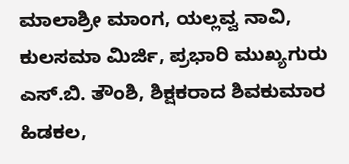ಮಾಲಾಶ್ರೀ ಮಾಂಗ, ಯಲ್ಲವ್ವ ನಾವಿ, ಕುಲಸಮಾ ಮಿರ್ಜಿ, ಪ್ರಭಾರಿ ಮುಖ್ಯಗುರು ಎಸ್.ಬಿ. ತೌಂಶಿ, ಶಿಕ್ಷಕರಾದ ಶಿವಕುಮಾರ ಹಿಡಕಲ,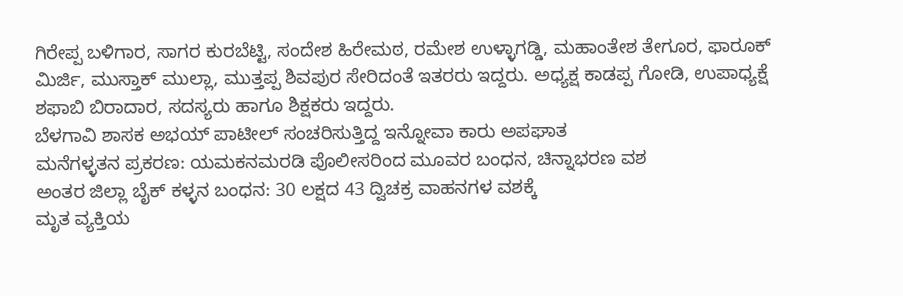ಗಿರೇಪ್ಪ ಬಳಿಗಾರ, ಸಾಗರ ಕುರಬೆಟ್ಟಿ, ಸಂದೇಶ ಹಿರೇಮಠ, ರಮೇಶ ಉಳ್ಳಾಗಡ್ಡಿ, ಮಹಾಂತೇಶ ತೇಗೂರ, ಫಾರೂಕ್ ಮಿರ್ಜಿ, ಮುಸ್ತಾಕ್ ಮುಲ್ಲಾ, ಮುತ್ತಪ್ಪ ಶಿವಪುರ ಸೇರಿದಂತೆ ಇತರರು ಇದ್ದರು. ಅಧ್ಯಕ್ಷ ಕಾಡಪ್ಪ ಗೋಡಿ, ಉಪಾಧ್ಯಕ್ಷೆ ಶಫಾಬಿ ಬಿರಾದಾರ, ಸದಸ್ಯರು ಹಾಗೂ ಶಿಕ್ಷಕರು ಇದ್ದರು.
ಬೆಳಗಾವಿ ಶಾಸಕ ಅಭಯ್ ಪಾಟೀಲ್ ಸಂಚರಿಸುತ್ತಿದ್ದ ಇನ್ನೋವಾ ಕಾರು ಅಪಘಾತ
ಮನೆಗಳ್ಳತನ ಪ್ರಕರಣ: ಯಮಕನಮರಡಿ ಪೊಲೀಸರಿಂದ ಮೂವರ ಬಂಧನ, ಚಿನ್ನಾಭರಣ ವಶ
ಅಂತರ ಜಿಲ್ಲಾ ಬೈಕ್ ಕಳ್ಳನ ಬಂಧನ: 30 ಲಕ್ಷದ 43 ದ್ವಿಚಕ್ರ ವಾಹನಗಳ ವಶಕ್ಕೆ
ಮೃತ ವ್ಯಕ್ತಿಯ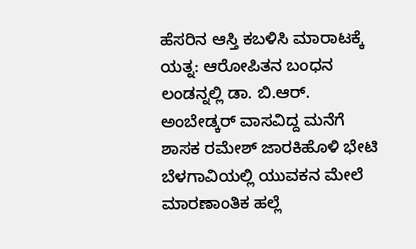ಹೆಸರಿನ ಆಸ್ತಿ ಕಬಳಿಸಿ ಮಾರಾಟಕ್ಕೆ ಯತ್ನ: ಆರೋಪಿತನ ಬಂಧನ
ಲಂಡನ್ನಲ್ಲಿ ಡಾ. ಬಿ.ಆರ್. ಅಂಬೇಡ್ಕರ್ ವಾಸವಿದ್ದ ಮನೆಗೆ ಶಾಸಕ ರಮೇಶ್ ಜಾರಕಿಹೊಳಿ ಭೇಟಿ
ಬೆಳಗಾವಿಯಲ್ಲಿ ಯುವಕನ ಮೇಲೆ ಮಾರಣಾಂತಿಕ ಹಲ್ಲೆ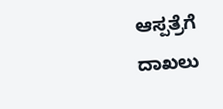ಆಸ್ಪತ್ರೆಗೆ ದಾಖಲು